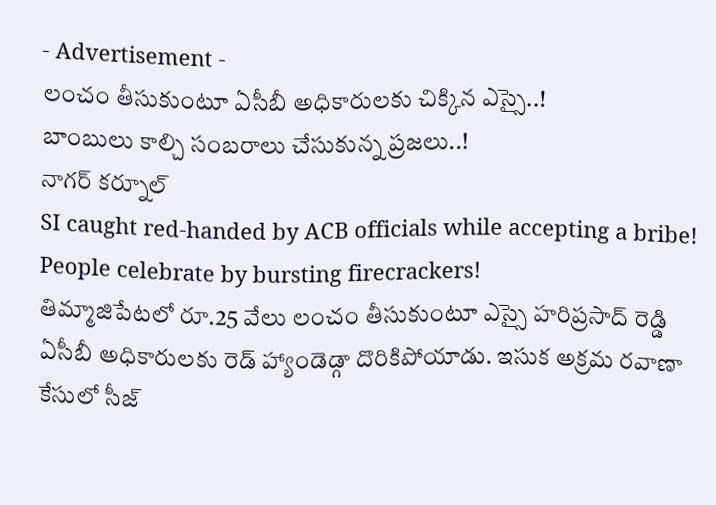- Advertisement -
లంచం తీసుకుంటూ ఏసీబీ అధికారులకు చిక్కిన ఎస్సై..!
బాంబులు కాల్చి సంబరాలు చేసుకున్న ప్రజలు..!
నాగర్ కర్నూల్
SI caught red-handed by ACB officials while accepting a bribe!
People celebrate by bursting firecrackers!
తిమ్మాజిపేటలో రూ.25 వేలు లంచం తీసుకుంటూ ఎస్సై హరిప్రసాద్ రెడ్డి ఏసీబీ అధికారులకు రెడ్ హ్యాండెడ్గా దొరికిపోయాడు. ఇసుక అక్రమ రవాణా కేసులో సీజ్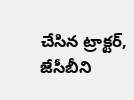చేసిన ట్రాక్టర్, జేసీబీని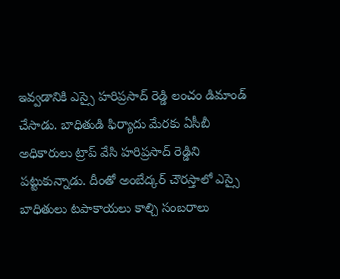ఇవ్వడానికి ఎస్సై హరిప్రసాద్ రెడ్డి లంచం డిమాండ్ చేసాడు. బాధితుడి ఫిర్యాదు మేరకు ఏసీబీ అధికారులు ట్రాప్ వేసి హరిప్రసాద్ రెడ్డిని పట్టుకున్నాడు. దీంతో అంబేద్కర్ చౌరస్తాలో ఎస్సై బాధితులు టపాకాయలు కాల్చి సంబరాలు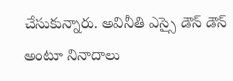చేసుకున్నారు. అవినీతి ఎస్సై డౌన్ డౌన్ అంటూ నినాదాలు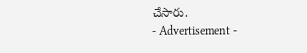చేసారు.
- Advertisement -